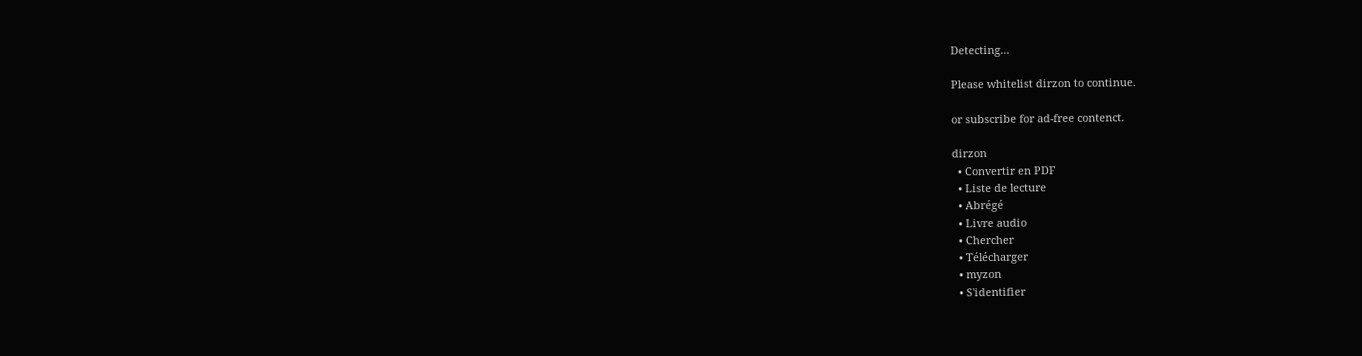Detecting...

Please whitelist dirzon to continue.

or subscribe for ad-free contenct.

dirzon
  • Convertir en PDF
  • Liste de lecture
  • Abrégé
  • Livre audio
  • Chercher
  • Télécharger
  • myzon
  • S'identifier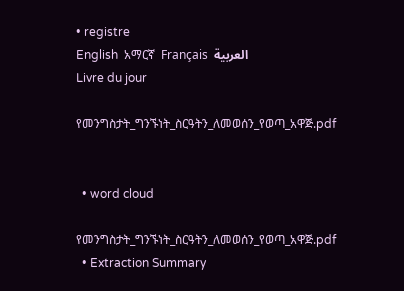• registre
English  አማርኛ  Français  العربية
Livre du jour

የመንግስታት_ግንኙነት_ስርዓትን_ለመወሰን_የወጣ_አዋጅ.pdf


  • word cloud

የመንግስታት_ግንኙነት_ስርዓትን_ለመወሰን_የወጣ_አዋጅ.pdf
  • Extraction Summary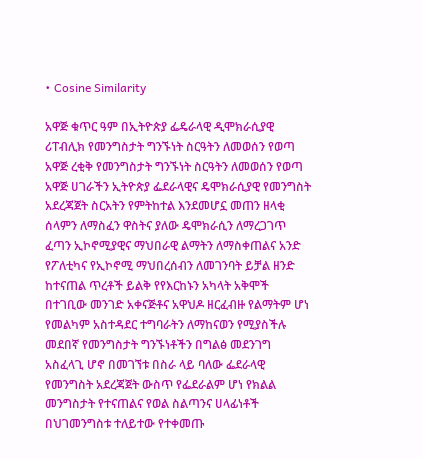• Cosine Similarity

አዋጅ ቁጥር ዓም በኢትዮጵያ ፌዴራላዊ ዲሞክራሲያዊ ሪፐብሊክ የመንግስታት ግንኙነት ስርዓትን ለመወሰን የወጣ አዋጅ ረቂቅ የመንግስታት ግንኙነት ስርዓትን ለመወሰን የወጣ አዋጅ ሀገራችን ኢትዮጵያ ፌደራላዊና ዴሞክራሲያዊ የመንግስት አደረጃጀት ስርአትን የምትከተል እንደመሆኗ መጠን ዘላቂ ሰላምን ለማስፈን ዋስትና ያለው ዴሞክራሲን ለማረጋገጥ ፈጣን ኢኮኖሚያዊና ማህበራዊ ልማትን ለማስቀጠልና አንድ የፖለቲካና የኢኮኖሚ ማህበረሰብን ለመገንባት ይቻል ዘንድ ከተናጠል ጥረቶች ይልቅ የየእርከኑን አካላት አቅሞች በተገቢው መንገድ አቀናጅቶና አዋህዶ ዘርፈብዙ የልማትም ሆነ የመልካም አስተዳደር ተግባራትን ለማከናወን የሚያስችሉ መደበኛ የመንግስታት ግንኙነቶችን በግልፅ መደንገግ አስፈላጊ ሆኖ በመገኘቱ በስራ ላይ ባለው ፌደራላዊ የመንግስት አደረጃጀት ውስጥ የፌደራልም ሆነ የክልል መንግስታት የተናጠልና የወል ስልጣንና ሀላፊነቶች በህገመንግስቱ ተለይተው የተቀመጡ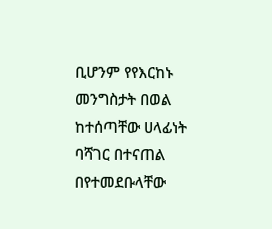ቢሆንም የየእርከኑ መንግስታት በወል ከተሰጣቸው ሀላፊነት ባሻገር በተናጠል በየተመደቡላቸው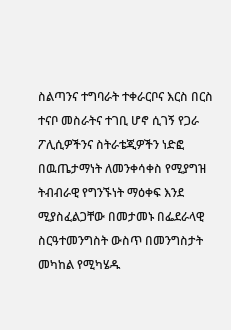ስልጣንና ተግባራት ተቀራርቦና እርስ በርስ ተናቦ መስራትና ተገቢ ሆኖ ሲገኝ የጋራ ፖሊሲዎችንና ስትራቴጂዎችን ነድፎ በዉጤታማነት ለመንቀሳቀስ የሚያግዝ ትብብራዊ የግንኙነት ማዕቀፍ እንደ ሚያስፈልጋቸው በመታመኑ በፌደራላዊ ስርዓተመንግስት ውስጥ በመንግስታት መካከል የሚካሄዱ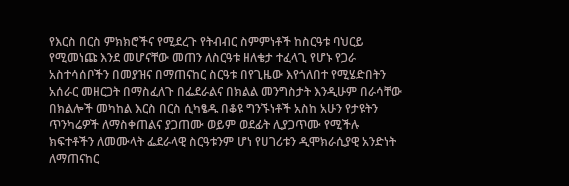የእርስ በርስ ምክክሮችና የሚደረጉ የትብብር ስምምነቶች ከስርዓቱ ባህርይ የሚመነጩ እንደ መሆናቸው መጠን ለስርዓቱ ዘለቄታ ተፈላጊ የሆኑ የጋራ አስተሳሰቦችን በመያዝና በማጠናከር ስርዓቱ በየጊዜው እየጎለበተ የሚሄድበትን አሰራር መዘርጋት በማስፈለጉ በፌደራልና በክልል መንግስታት እንዲሁም በራሳቸው በክልሎች መካከል እርስ በርስ ሲካፄዱ በቆዩ ግንኙነቶች አስከ አሁን የታዩትን ጥንካሬዎች ለማስቀጠልና ያጋጠሙ ወይም ወደፊት ሊያጋጥሙ የሚችሉ ክፍተቶችን ለመሙላት ፌደራላዊ ስርዓቱንም ሆነ የሀገሪቱን ዲሞክራሲያዊ አንድነት ለማጠናከር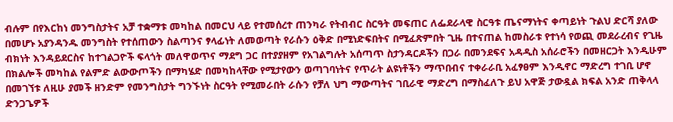ብሉም በየእርከነ መንግስታትና አቻ ተቋማቱ መካከል በመርህ ላይ የተመሰረተ ጠንካራ የትብብር ስርዓት መፍጠር ለፌደራላዊ ስርዓቱ ጤናማነትና ቀጣይነት ጉልህ ድርሻ ያለው በመሆኑ አያንዳንዱ መንግስት የተሰጠውን ስልጣንና ፃላፊነት ለመወጣት የራሱን ዕቅድ በሚነድፍበትና በሚፈጽምበት ጊዜ በተናጠል ከመስራቱ የተነሳ የወጪ መደራረብና የጊዜ ብክነት እንዳይደርስና ከተገልጋዮች ፍላጎት መለዋወጥና ማደግ ጋር በተያያዘም የአገልግሉት አሰጣጥ ስታንዳርዶችን በጋራ በመንደፍና አዳዲስ አሰራሮችን በመዘርጋት እንዲሁም በክልሎች መካከል የልምድ ልውውጦችን በማካሄድ በመካከላቸው የሚታየውን ወጣገባነትና የጥራት ልዩነቶችን ማጥበብና ተቀራራቢ አፈፃፀም እንዲኖር ማድረግ ተገቢ ሆኖ በመገኘቱ ለዚሁ ያመች ዘንድም የመንግስታት ግንኙነት ስርዓት የሚመራበት ራሱን የቻለ ህግ ማውጣትና ገቢራዊ ማድረግ በማስፈለጉ ይህ አዋጅ ታውዷል ክፍል አንድ ጠቅላላ ድንጋጌዎች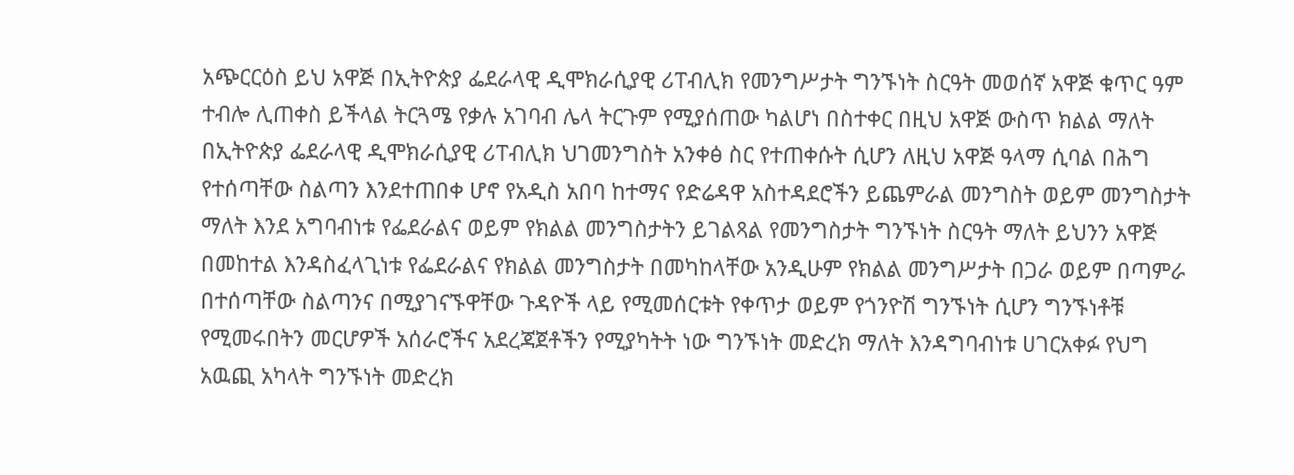አጭርርዕስ ይህ አዋጅ በኢትዮጵያ ፌደራላዊ ዲሞክራሲያዊ ሪፐብሊክ የመንግሥታት ግንኙነት ስርዓት መወሰኛ አዋጅ ቁጥር ዓም ተብሎ ሊጠቀስ ይችላል ትርጓሜ የቃሉ አገባብ ሌላ ትርጉም የሚያሰጠው ካልሆነ በስተቀር በዚህ አዋጅ ውስጥ ክልል ማለት በኢትዮጵያ ፌደራላዊ ዲሞክራሲያዊ ሪፐብሊክ ህገመንግስት አንቀፅ ስር የተጠቀሱት ሲሆን ለዚህ አዋጅ ዓላማ ሲባል በሕግ የተሰጣቸው ስልጣን እንደተጠበቀ ሆኖ የአዲስ አበባ ከተማና የድሬዳዋ አስተዳደሮችን ይጨምራል መንግስት ወይም መንግስታት ማለት እንደ አግባብነቱ የፌደራልና ወይም የክልል መንግስታትን ይገልጻል የመንግስታት ግንኙነት ስርዓት ማለት ይህንን አዋጅ በመከተል እንዳስፈላጊነቱ የፌደራልና የክልል መንግስታት በመካከላቸው አንዲሁም የክልል መንግሥታት በጋራ ወይም በጣምራ በተሰጣቸው ስልጣንና በሚያገናኙዋቸው ጉዳዮች ላይ የሚመሰርቱት የቀጥታ ወይም የጎንዮሽ ግንኙነት ሲሆን ግንኙነቶቹ የሚመሩበትን መርሆዎች አሰራሮችና አደረጃጀቶችን የሚያካትት ነው ግንኙነት መድረክ ማለት እንዳግባብነቱ ሀገርአቀፉ የህግ አዉጪ አካላት ግንኙነት መድረክ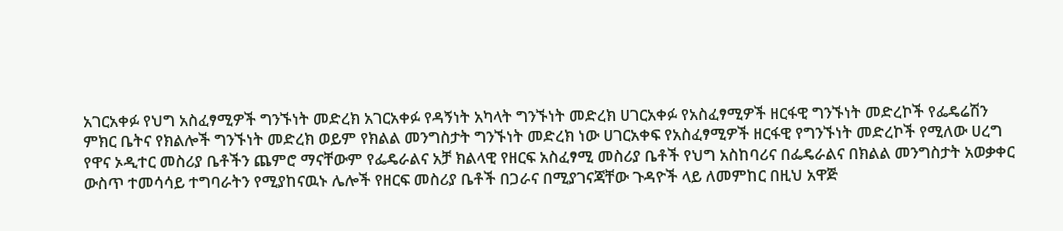አገርአቀፉ የህግ አስፈፃሚዎች ግንኙነት መድረክ አገርአቀፉ የዳኝነት አካላት ግንኙነት መድረክ ሀገርአቀፉ የአስፈፃሚዎች ዘርፋዊ ግንኙነት መድረኮች የፌዴሬሽን ምክር ቤትና የክልሎች ግንኙነት መድረክ ወይም የክልል መንግስታት ግንኙነት መድረክ ነው ሀገርአቀፍ የአስፈፃሚዎች ዘርፋዊ የግንኙነት መድረኮች የሚለው ሀረግ የዋና ኦዲተር መስሪያ ቤቶችን ጨምሮ ማናቸውም የፌዴራልና አቻ ክልላዊ የዘርፍ አስፈፃሚ መስሪያ ቤቶች የህግ አስከባሪና በፌዴራልና በክልል መንግስታት አወቃቀር ውስጥ ተመሳሳይ ተግባራትን የሚያከናዉኑ ሌሎች የዘርፍ መስሪያ ቤቶች በጋራና በሚያገናጃቸው ጉዳዮች ላይ ለመምከር በዚህ አዋጅ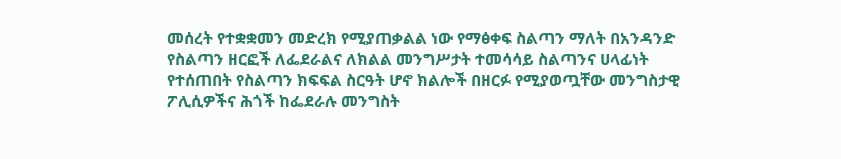መሰረት የተቋቋመን መድረክ የሚያጠቃልል ነው የማፅቀፍ ስልጣን ማለት በአንዳንድ የስልጣን ዘርፎች ለፌደራልና ለክልል መንግሥታት ተመሳሳይ ስልጣንና ሀላፊነት የተሰጠበት የስልጣን ክፍፍል ስርዓት ሆኖ ክልሎች በዘርፉ የሚያወጧቸው መንግስታዊ ፖሊሲዎችና ሕጎች ከፌደራሉ መንግስት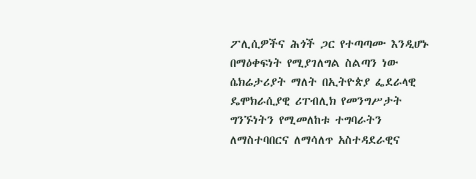ፖሊሲዎችና ሕጎች ጋር የተጣጣሙ እንዲሆኑ በማዕቀፍነት የሚያገለግል ስልጣን ነው ሴክሬታሪያት ማለት በኢትዮጵያ ፌደራላዊ ዴሞክራሲያዊ ሪፐብሊክ የመንግሥታት ግንኙነትን የሚመለከቱ ተግባራትን ለማስተባበርና ለማሳለጥ አስተዳደራዊና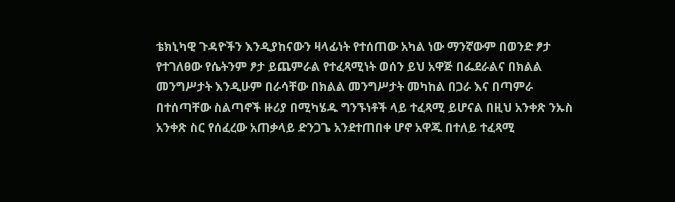ቴክኒካዊ ጉዳዮችን እንዲያከናውን ዛላፊነት የተሰጠው አካል ነው ማንኛውም በወንድ ፆታ የተገለፀው የሴትንም ፆታ ይጨምራል የተፈጻሚነት ወሰን ይህ አዋጅ በፌደራልና በክልል መንግሥታት እንዲሁም በራሳቸው በክልል መንግሥታት መካከል በጋራ እና በጣምራ በተሰጣቸው ስልጣኖች ዙሪያ በሚካሄዱ ግንኙነቶች ላይ ተፈጻሚ ይሆናል በዚህ አንቀጽ ንኡስ አንቀጽ ስር የሰፈረው አጠቃላይ ድንጋጌ አንደተጠበቀ ሆኖ አዋጁ በተለይ ተፈጻሚ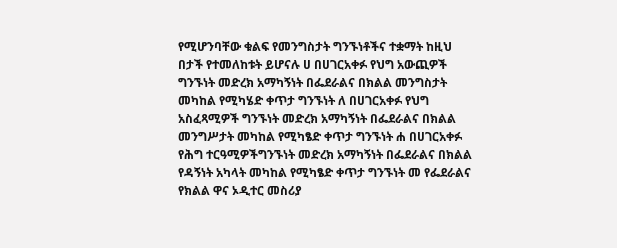የሚሆንባቸው ቁልፍ የመንግስታት ግንኙነቶችና ተቋማት ከዚህ በታች የተመለከቱት ይሆናሉ ሀ በሀገርአቀፉ የህግ አውጪዎች ግንኙነት መድረክ አማካኝነት በፌደራልና በክልል መንግስታት መካከል የሚካሄድ ቀጥታ ግንኙነት ለ በሀገርአቀፉ የህግ አስፈጻሚዎች ግንኙነት መድረክ አማካኝነት በፌደራልና በክልል መንግሥታት መካከል የሚካፄድ ቀጥታ ግንኙነት ሐ በሀገርአቀፉ የሕግ ተርዓሚዎችግንኙነት መድረክ አማካኝነት በፌደራልና በክልል የዳኝነት አካላት መካከል የሚካፄድ ቀጥታ ግንኙነት መ የፌደራልና የክልል ዋና ኦዲተር መስሪያ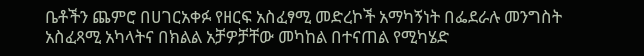ቤቶችን ጨምሮ በሀገርአቀፉ የዘርፍ አስፈፃሚ መድረኮች አማካኝነት በፌደራሉ መንግስት አስፈጻሚ አካላትና በክልል አቻዎቻቸው መካከል በተናጠል የሚካሄድ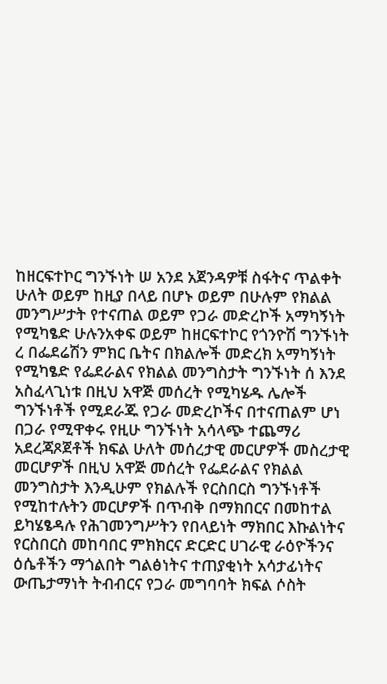ከዘርፍተኮር ግንኙነት ሠ አንደ አጀንዳዎቹ ስፋትና ጥልቀት ሁለት ወይም ከዚያ በላይ በሆኑ ወይም በሁሉም የክልል መንግሥታት የተናጠል ወይም የጋራ መድረኮች አማካኝነት የሚካፄድ ሁሉንአቀፍ ወይም ከዘርፍተኮር የጎንዮሽ ግንኙነት ረ በፌደሬሽን ምክር ቤትና በክልሎች መድረክ አማካኝነት የሚካፄድ የፌደራልና የክልል መንግስታት ግንኙነት ሰ እንደ አስፈላጊነቱ በዚህ አዋጅ መሰረት የሚካሄዱ ሌሎች ግንኙነቶች የሚደራጁ የጋራ መድረኮችና በተናጠልም ሆነ በጋራ የሚዋቀሩ የዚሁ ግንኙነት አሳላጭ ተጨማሪ አደረጃጾጀቶች ክፍል ሁለት መሰረታዊ መርሆዎች መስረታዊ መርሆዎች በዚህ አዋጅ መሰረት የፌደራልና የክልል መንግስታት እንዲሁም የክልሉች የርስበርስ ግንኙነቶች የሚከተሉትን መርሆዎች በጥብቅ በማክበርና በመከተል ይካሄፄዳሉ የሕገመንግሥትን የበላይነት ማክበር እኩልነትና የርስበርስ መከባበር ምክክርና ድርድር ሀገራዊ ራዕዮችንና ዕሴቶችን ማጎልበት ግልፅነትና ተጠያቂነት አሳታፊነትና ውጤታማነት ትብብርና የጋራ መግባባት ክፍል ሶስት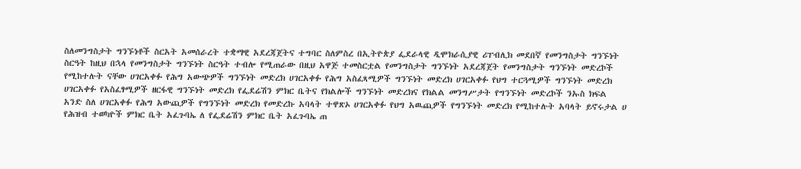ስለመንግስታት ግንኙነቶች ስርአት አመሰራረት ተቋማዊ አደረጃጀትና ተግባር ስለምስረ በኢትዮጵያ ፌደራላዊ ዲሞክራሲያዊ ሪፐብሊክ መደበኛ የመንግስታት ግንኙነት ስርዓት ከዚህ በኋላ የመንግስታት ግንኙነት ስርዓት ተብሎ የሚጠራው በዚህ አዋጅ ተመስርቷል የመንግስታት ግንኙነት አደረጃጀት የመንግስታት ግንኙነት መድረኮች የሚከተሉት ናቸው ሀገርአቀፉ የሕግ አውጭዎች ግንኙነት መድረክ ሀገርአቀፉ የሕግ አስፈጻሚዎች ግንኙነት መድረክ ሀገርአቀፉ የህግ ተርጓሚዎች ግንኙነት መድረክ ሀገርአቀፉ የአስፈፃሚዎች ዘርፋዊ ግንኙነት መድረክ የፌደሬሽን ምክር ቤትና የክልሎች ግንኙነት መድረክና የክልል መንግሥታት የግንኙነት መድረኮች ንኡስ ክፍል አንድ ስለ ሀገርአቀፉ የሕግ አውጪዎች የግንኙነት መድረክ የመድረኩ አባላት ተዋጽኦ ሀገርአቀፉ የህግ አዉጪዎች የግንኙነት መድረክ የሚከተሉት አባላት ይኖሩታል ሀ የሕዝብ ተወካዮች ምክር ቤት አፈጉባኤ ለ የፌደሬሽን ምክር ቤት አፈጉባኤ ጠ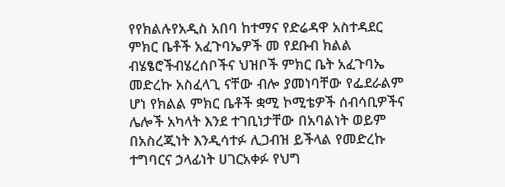የየክልሉየአዲስ አበባ ከተማና የድሬዳዋ አስተዳደር ምክር ቤቶች አፈጉባኤዎች መ የደቡብ ክልል ብሄፄሮችብሄረሰቦችና ህዝቦች ምክር ቤት አፈጉባኤ መድረኩ አስፈላጊ ናቸው ብሎ ያመነባቸው የፌደራልም ሆነ የክልል ምክር ቤቶች ቋሚ ኮሚቴዎች ሰብሳቢዎችና ሌሎች አካላት እንደ ተገቢነታቸው በአባልነት ወይም በአስረጂነት እንዲሳተፉ ሊጋብዝ ይችላል የመድረኩ ተግባርና ኃላፊነት ሀገርአቀፉ የህግ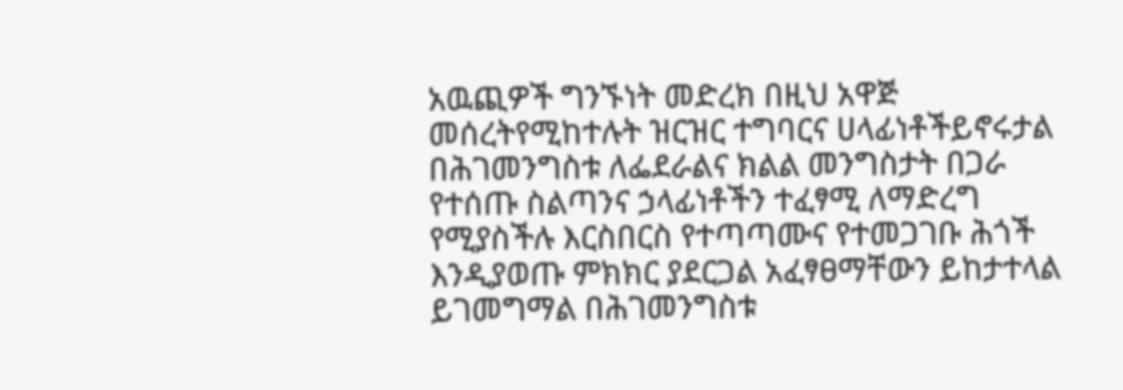አዉጪዎች ግንኙነት መድረክ በዚህ አዋጅ መሰረትየሚከተሉት ዝርዝር ተግባርና ሀላፊነቶችይኖሩታል በሕገመንግስቱ ለፌደራልና ክልል መንግስታት በጋራ የተሰጡ ስልጣንና ኃላፊነቶችን ተፈፃሚ ለማድረግ የሚያስችሉ እርስበርስ የተጣጣሙና የተመጋገቡ ሕጎች እንዲያወጡ ምክክር ያደርጋል አፈፃፀማቸውን ይከታተላል ይገመግማል በሕገመንግስቱ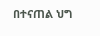በተናጠል ህግ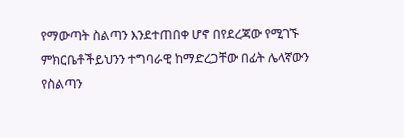የማውጣት ስልጣን እንደተጠበቀ ሆኖ በየደረጃው የሚገኙ ምክርቤቶችይህንን ተግባራዊ ከማድረጋቸው በፊት ሌላኛውን የስልጣን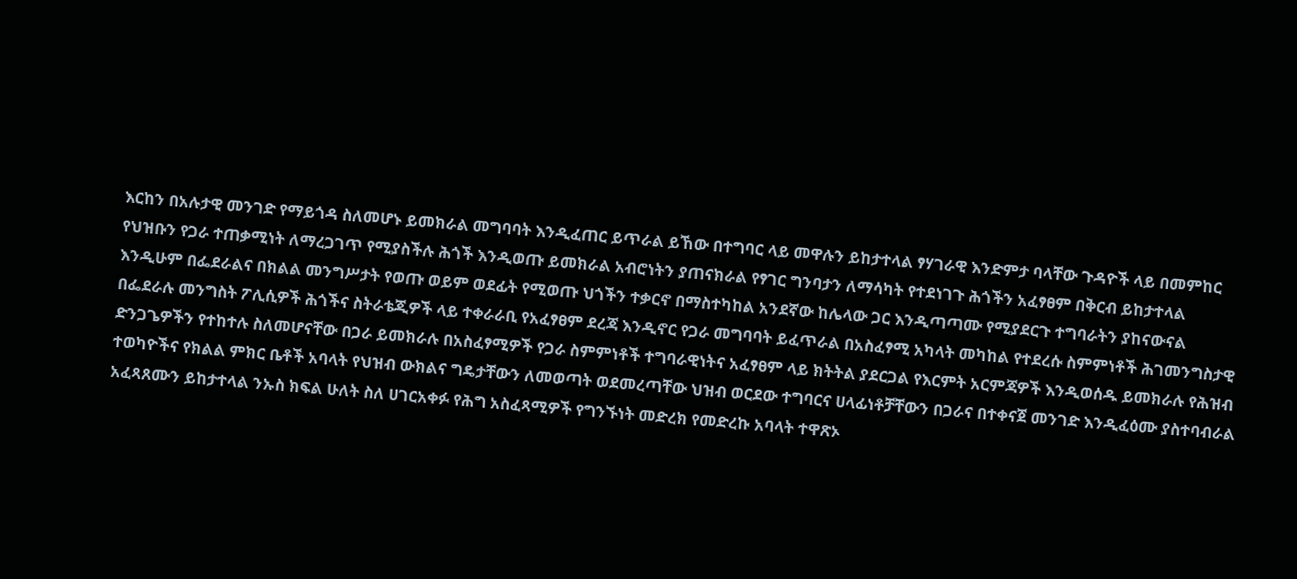እርከን በአሉታዊ መንገድ የማይጎዳ ስለመሆኑ ይመክራል መግባባት እንዲፈጠር ይጥራል ይኸው በተግባር ላይ መዋሉን ይከታተላል ፃሃገራዊ እንድምታ ባላቸው ጉዳዮች ላይ በመምከር የህዝቡን የጋራ ተጠቃሚነት ለማረጋገጥ የሚያስችሉ ሕጎች እንዲወጡ ይመክራል አብሮነትን ያጠናክራል የፃገር ግንባታን ለማሳካት የተደነገጉ ሕጎችን አፈፃፀም በቅርብ ይከታተላል እንዲሁም በፌደራልና በክልል መንግሥታት የወጡ ወይም ወደፊት የሚወጡ ህጎችን ተቃርኖ በማስተካከል አንደኛው ከሌላው ጋር እንዲጣጣሙ የሚያደርጉ ተግባራትን ያከናውናል በፌደራሉ መንግስት ፖሊሲዎች ሕጎችና ስትራቴጂዎች ላይ ተቀራራቢ የአፈፃፀም ደረጃ እንዲኖር የጋራ መግባባት ይፈጥራል በአስፈፃሚ አካላት መካከል የተደረሱ ስምምነቶች ሕገመንግስታዊ ድንጋጌዎችን የተከተሉ ስለመሆናቸው በጋራ ይመክራሉ በአስፈፃሚዎች የጋራ ስምምነቶች ተግባራዊነትና አፈፃፀም ላይ ክትትል ያደርጋል የእርምት አርምጃዎች እንዲወሰዱ ይመክራሉ የሕዝብ ተወካዮችና የክልል ምክር ቤቶች አባላት የህዝብ ውክልና ግዴታቸውን ለመወጣት ወደመረጣቸው ህዝብ ወርደው ተግባርና ሀላፊነቶቻቸውን በጋራና በተቀናጀ መንገድ እንዲፈዕሙ ያስተባብራል አፈጻጸሙን ይከታተላል ንኡስ ክፍል ሁለት ስለ ሀገርአቀፉ የሕግ አስፈጻሚዎች የግንኙነት መድረክ የመድረኩ አባላት ተዋጽኦ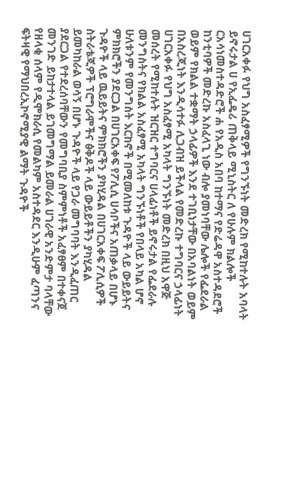ሀገርአቀፉ የህግ አስፈፃሚዎች የግንኙነት መድረክ የሚከተሉት አባላት ይኖሩታል ሀ የኢፌዴሪ ጠቅላይ ሚኒስትር ለ የሁሉም ክልሎች ርአሳነመስተዳድሮች ሐ የአዲስ አበባ ከተማና የድሬዳዋ አስተዳደሮች ከንቲባዎች መድረኩ አስፈላጊ ነው ብሎ ያመነባቸው ሌሎች የፌደራል ወይም የክልል ተቋማት ኃላፊዎች እንደ ተገቢነታቸው በአባልነት ወይም በአስረጂነት እንዲሳተፉ ሊጋብዝ ይችላል የመድረኩ ተግባርና ኃላፊነት ሀገርአቀፉ የህግ አስፈፃሚ አካላት ግንኙነት መድረክ በዚህ አዋጅ መሰረት የሚከተሉት ዝርዝር ተግባርና ሀላፊነቶች ይኖሩታል የፌደራሉ መንግስትና የክልል አስፈፃሚ አካላት ግንኙነቶች የበላይ አካል ሆኖ ሁለቱንም የመንግስት እርከኖች በሚመለከቱ ጉዳዮች ላይ ውይይትና ምክክሮችን ያደርጋል በሀገርአቀፍ የፖሊሲ ሀሳቦችና አጠቃላይ በሆኑ ጉዳዮች ላይ ዉይይትና ምክክሮችን ያካሂዳል በሀገርአቀፍ ፖሊሲዎች ስትራቴጂዎች ፕሮግራሞችና ፅቅዶች ላይ ውይይቶችን ያካሂዳል ይመካከራል ወሳኝ በሆኑ ጉዳዮች ላይ የጋራ መግባባት እንዲፈጠር ያደርጋል የተደረሰባቸውን የመግባቢያ ስምምነቶች አፈፃፀም በተቀናጀ መንገድ ይከታተላል ይገመግማል ይመራል ሀገራዊ አንድምታ ባላቸው የዘላቂ ሰላም የዲሞክራሲ የመልካም አስተዳደር እንዲሁም ፈጣንና ፍትዛዊ የማህበረኢኮኖሚያዊ ልማት ጉዳዮች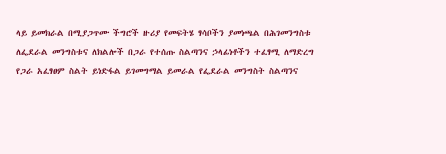ላይ ይመክራል በሚያጋጥሙ ችግሮች ዙሪያ የመፍትሄ ፃሳቦችን ያመነጫል በሕገመንግስቱ ለፌደራል መንግስቱና ለክልሎች በጋራ የተሰጡ ስልጣንና ኃላፊነቶችን ተፈፃሚ ለማድረግ የጋራ አፈፃፀም ስልት ይነድፋል ይገመግማል ይመራል የፌደራል መንግስት ስልጣንና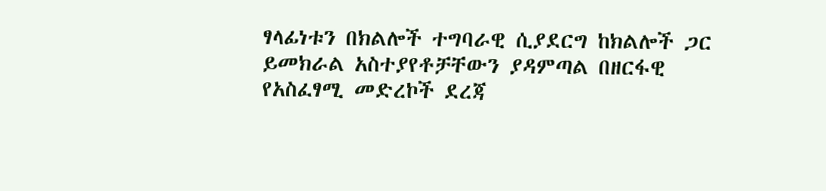ፃላፊነቱን በክልሎች ተግባራዊ ሲያደርግ ከክልሎች ጋር ይመክራል አስተያየቶቻቸውን ያዳምጣል በዘርፋዊ የአስፈፃሚ መድረኮች ደረጃ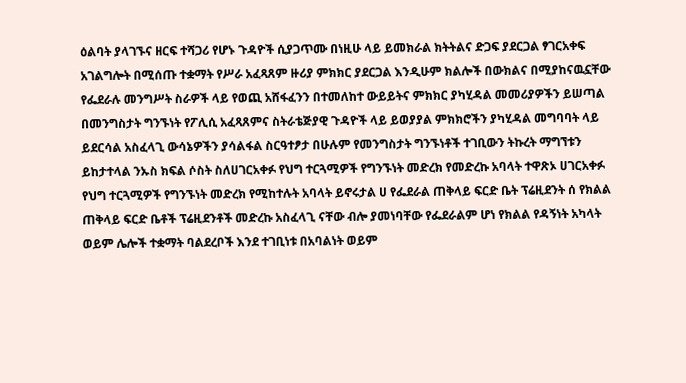ዕልባት ያላገኙና ዘርፍ ተሻጋሪ የሆኑ ጉዳዮች ሲያጋጥሙ በነዚሁ ላይ ይመክራል ክትትልና ድጋፍ ያደርጋል ፃገርአቀፍ አገልግሎት በሚሰጡ ተቋማት የሥራ አፈጻጸም ዙሪያ ምክክር ያደርጋል እንዲሁም ክልሎች በውክልና በሚያከናዉኗቸው የፌደራሉ መንግሥት ስራዎች ላይ የወጪ አሸፋፈንን በተመለከተ ውይይትና ምክክር ያካሂዳል መመሪያዎችን ይሠጣል በመንግስታት ግንኙነት የፖሊሲ አፈጻጸምና ስትራቴጅያዊ ጉዳዮች ላይ ይወያያል ምክክሮችን ያካሂዳል መግባባት ላይ ይደርሳል አስፈላጊ ውሳኔዎችን ያሳልፋል ስርዓተፆታ በሁሉም የመንግስታት ግንኙነቶች ተገቢውን ትኩረት ማግኘቱን ይከታተላል ንኡስ ክፍል ሶስት ስለሀገርአቀፉ የህግ ተርጓሚዎች የግንኙነት መድረክ የመድረኩ አባላት ተዋጽኦ ሀገርአቀፉ የህግ ተርጓሚዎች የግንኙነት መድረክ የሚከተሉት አባላት ይኖሩታል ሀ የፌደራል ጠቅላይ ፍርድ ቤት ፕሬዚደንት ሰ የክልል ጠቅላይ ፍርድ ቤቶች ፕሬዚደንቶች መድረኩ አስፈላጊ ናቸው ብሎ ያመነባቸው የፌደራልም ሆነ የክልል የዳኝነት አካላት ወይም ሌሎች ተቋማት ባልደረቦች እንደ ተገቢነቱ በአባልነት ወይም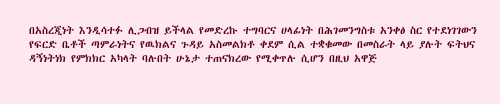በአስረጂነት እንዲሳተፉ ሊጋብዝ ይችላል የመድረኩ ተግባርና ሀላፊነት በሕገመንግስቱ አንቀፅ ስር የተደነገገውን የፍርድ ቤቶች ጣምራነትና የዉክልና ጉዳይ አስመልክቶ ቀደም ሲል ተቋቁመው በመስራት ላይ ያሉት ፍትህና ዳኝነትነክ የምክክር አካላት ባሉበት ሁኔታ ተጠናክረው የሚቀጥሉ ሲሆን በዚህ አዋጅ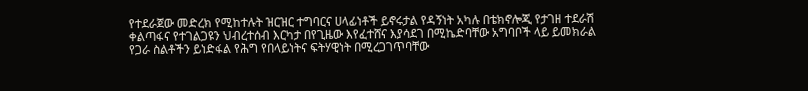የተደራጀው መድረክ የሚከተሉት ዝርዝር ተግባርና ሀላፊነቶች ይኖሩታል የዳኝነት አካሉ በቴክኖሎጂ የታገዘ ተደራሽ ቀልጣፋና የተገልጋዩን ህብረተሰብ እርካታ በየጊዜው እየፈተሸና እያሳደገ በሚኬድባቸው አግባቦች ላይ ይመክራል የጋራ ስልቶችን ይነድፋል የሕግ የበላይነትና ፍትሃዊነት በሚረጋገጥባቸው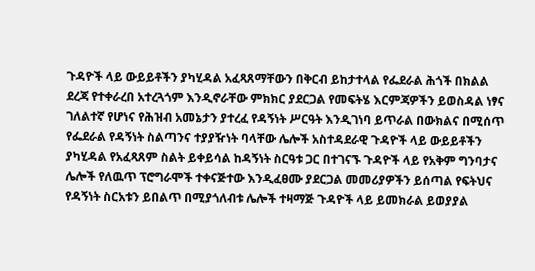ጉዳዮች ላይ ውይይቶችን ያካሂዳል አፈጻጸማቸውን በቅርብ ይከታተላል የፌደራል ሕጎች በክልል ደረጃ የተቀራረበ አተረጓጎም እንዲኖራቸው ምክክር ያደርጋል የመፍትሄ እርምጃዎችን ይወስዳል ነፃና ገለልተኛ የሆነና የሕዝብ አመኔታን ያተረፈ የዳኝነት ሥርዓት እንዲገነባ ይጥራል በውክልና በሚሰጥ የፌደራል የዳኝነት ስልጣንና ተያያዥነት ባላቸው ሌሎች አስተዳደራዊ ጉዳዮች ላይ ውይይቶችን ያካሂዳል የአፈጻጸም ስልት ይቀይሳል ከዳኝነት ስርዓቱ ጋር በተገናኙ ጉዳዮች ላይ የአቅም ግንባታና ሌሎች የለዉጥ ፕሮግራሞች ተቀናጅተው እንዲፈፀሙ ያደርጋል መመሪያዎችን ይሰጣል የፍትህና የዳኝነት ስርአቱን ይበልጥ በሚያጎለብቱ ሌሎች ተዛማጅ ጉዳዮች ላይ ይመክራል ይወያያል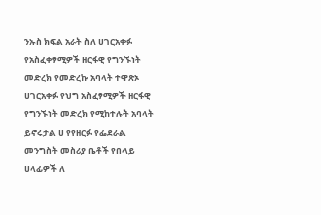ንኡስ ክፍል አራት ስለ ሀገርአቀፉ የአስፈቀፃሚዎች ዘርፋዊ የግንኙነት መድረክ የመድረኩ አባላት ተዋጽኦ ሀገርአቀፉ የህግ አስፈፃሚዎች ዘርፋዊ የግንኙነት መድረክ የሚከተሉት አባላት ይኖሩታል ሀ የየዘርፉ የፌደራል መንግስት መስሪያ ቤቶች የበላይ ሀላፊዎች ለ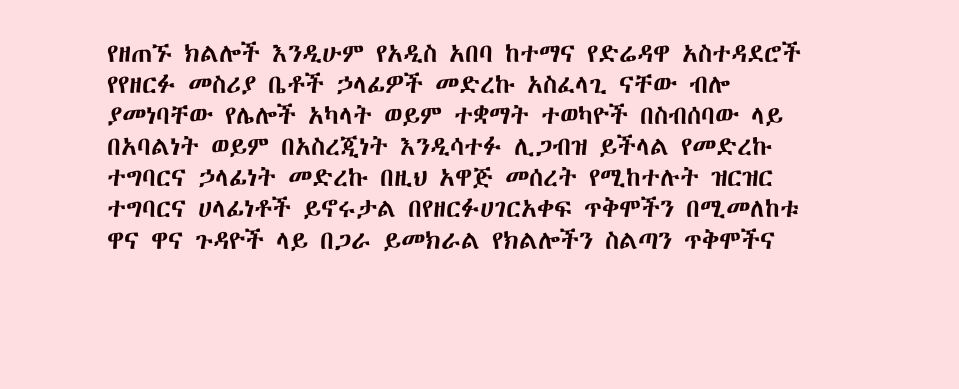የዘጠኙ ክልሎች እንዲሁም የአዲስ አበባ ከተማና የድሬዳዋ አስተዳደሮች የየዘርፉ መስሪያ ቤቶች ኃላፊዎች መድረኩ አስፈላጊ ናቸው ብሎ ያመነባቸው የሌሎች አካላት ወይም ተቋማት ተወካዮች በስብሰባው ላይ በአባልነት ወይም በአስረጂነት እንዲሳተፉ ሊጋብዝ ይችላል የመድረኩ ተግባርና ኃላፊነት መድረኩ በዚህ አዋጅ መሰረት የሚከተሉት ዝርዝር ተግባርና ሀላፊነቶች ይኖሩታል በየዘርፉሀገርአቀፍ ጥቅሞችን በሚመለከቱ ዋና ዋና ጉዳዮች ላይ በጋራ ይመክራል የክልሎችን ስልጣን ጥቅሞችና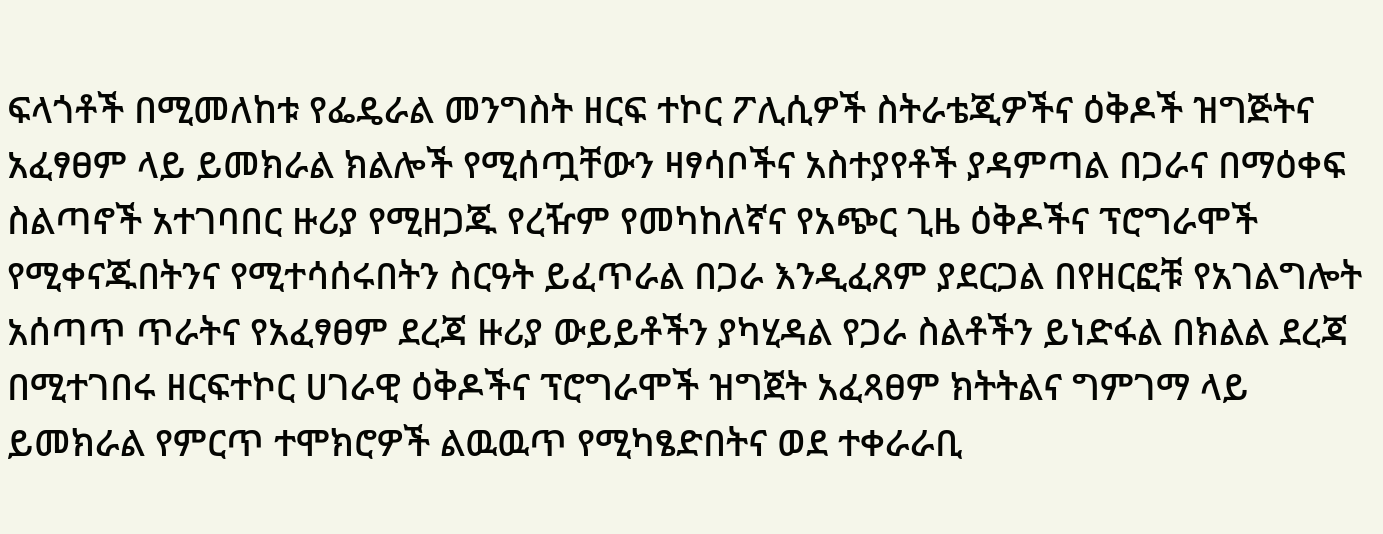ፍላጎቶች በሚመለከቱ የፌዴራል መንግስት ዘርፍ ተኮር ፖሊሲዎች ስትራቴጂዎችና ዕቅዶች ዝግጅትና አፈፃፀም ላይ ይመክራል ክልሎች የሚሰጧቸውን ዛፃሳቦችና አስተያየቶች ያዳምጣል በጋራና በማዕቀፍ ስልጣኖች አተገባበር ዙሪያ የሚዘጋጁ የረዥም የመካከለኛና የአጭር ጊዜ ዕቅዶችና ፕሮግራሞች የሚቀናጁበትንና የሚተሳሰሩበትን ስርዓት ይፈጥራል በጋራ እንዲፈጸም ያደርጋል በየዘርፎቹ የአገልግሎት አሰጣጥ ጥራትና የአፈፃፀም ደረጃ ዙሪያ ውይይቶችን ያካሂዳል የጋራ ስልቶችን ይነድፋል በክልል ደረጃ በሚተገበሩ ዘርፍተኮር ሀገራዊ ዕቅዶችና ፕሮግራሞች ዝግጀት አፈጻፀም ክትትልና ግምገማ ላይ ይመክራል የምርጥ ተሞክሮዎች ልዉዉጥ የሚካፄድበትና ወደ ተቀራራቢ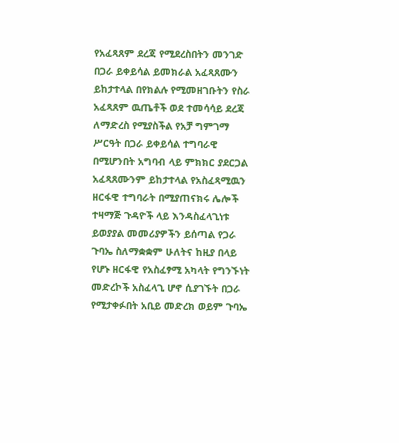የአፈጻጸም ደረጃ የሚደረስበትን መንገድ በጋራ ይቀይሳል ይመክራል አፈጻጸሙን ይከታተላል በየክልሉ የሚመዘገቡትን የስራ አፈጻጸም ዉጤቶች ወደ ተመሳሳይ ደረጃ ለማድረስ የሚያስችል የአቻ ግምገማ ሥርዓት በጋራ ይቀይሳል ተግባራዊ በሚሆንበት አግባብ ላይ ምክክር ያደርጋል አፈጻጸሙንም ይከታተላል የአስፈጻሚዉን ዘርፋዊ ተግባራት በሚያጠናክሩ ሌሎች ተዛማጅ ጉዳዮች ላይ እንዳስፈላጊነቱ ይወያያል መመሪያዎችን ይሰጣል የጋራ ጉባኤ ስለማቋቋም ሁለትና ከዚያ በላይ የሆኑ ዘርፋዊ የአስፈፃሚ አካላት የግንኙነት መድረኮች አስፈላጊ ሆኖ ሲያገኙት በጋራ የሚታቀፉበት አቢይ መድረክ ወይም ጉባኤ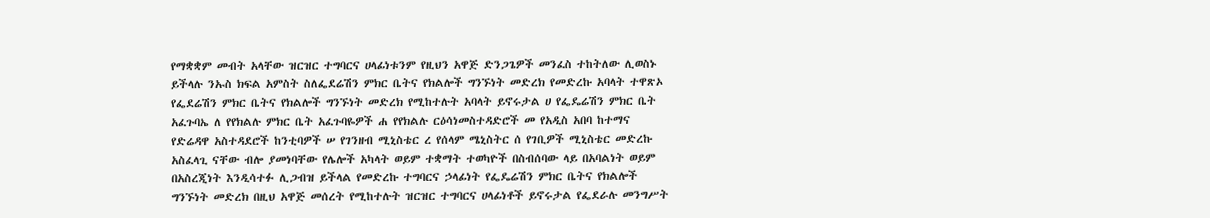የማቋቋም መብት አላቸው ዝርዝር ተግባርና ሀላፊነቱንም የዚህን አዋጅ ድንጋጌዎች መንፈስ ተከትለው ሊወስኑ ይችላሉ ንኡስ ክፍል አምስት ስለፌደሬሽን ምክር ቤትና የክልሎች ግንኙነት መድረክ የመድረኩ አባላት ተዋጽኦ የፌደሬሽን ምክር ቤትና የክልሎች ግንኙነት መድረክ የሚከተሉት አባላት ይኖሩታል ሀ የፌዴሬሽን ምክር ቤት አፈጉባኤ ለ የየክልሉ ምክር ቤት አፈጉባዬዎች ሐ የየክልሉ ርዕሳነመስተዳድሮች መ የአዲስ አበባ ከተማና የድሬዳዋ አስተዳደሮች ከንቲባዎች ሠ የገንዘብ ሚኒስቴር ረ የሰላም ሜኒስትር ሰ የገቢዎች ሚኒስቴር መድረኩ አስፈላጊ ናቸው ብሎ ያመነባቸው የሌሎች አካላት ወይም ተቋማት ተወካዮች በስብሰባው ላይ በአባልነት ወይም በአስረጂነት እንዲሳተፉ ሊጋብዝ ይችላል የመድረኩ ተግባርና ኃላፊነት የፌዴሬሽን ምክር ቤትና የክልሎች ግንኙነት መድረክ በዚህ አዋጅ መሰረት የሚከተሉት ዝርዝር ተግባርና ሀላፊነቶች ይኖሩታል የፌደራሉ መንግሥት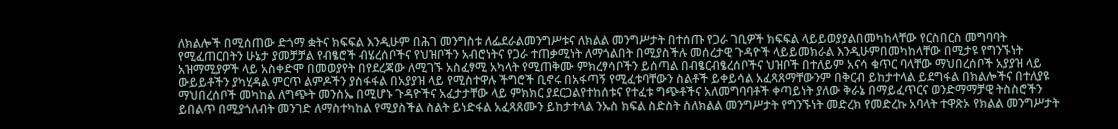ለክልሎች በሚሰጠው ድጎማ ቋትና ክፍፍል እንዲሁም በሕገ መንግስቱ ለፌደራልመንግሥቱና ለክልል መንግሥታት በተሰጡ የጋራ ገቢዎች ክፍፍል ላይይወያያልበመካከላቸው የርስበርስ መግባባት የሚፈጠርበትን ሁኔታ ያመቻቻል የብፄሮች ብሄረሰቦችና የህዝቦችን አብሮነትና የጋራ ተጠቃሚነት ለማጎልበት በሚያስችሉ መሰረታዊ ጉዳዮች ላይይመክራል እንዲሁምበመካከላቸው በሚታዩ የግንኙነት አዝማሚያዎች ላይ አስቀድሞ በመወያየት በየደረጃው ለሚገኙ አስፈፃሚ አካላት የሚጠቅሙ ምክረፃሳቦችን ይሰጣል በብፄርብፄረሰቦችና ህዝቦች በተለይም አናሳ ቁጥር ባላቸው ማህበረሰቦች አያያዝ ላይ ውይይቶችን ያካሂዳል ምርጥ ልምዶችን ያስፋፋል በአያያዝ ላይ የሚስተዋሉ ችግሮች ቢኖሩ በአፋጣኝ የሚፈቱባቸውን ስልቶች ይቀይሳል አፈጻጸማቸውንም በቅርብ ይከታተላል ይደግፋል በክልሎችና በተለያዩ ማህበረሰቦች መካከል ለግጭት መንስኤ በሚሆኑ ጉዳዮችና አፈታታቸው ላይ ምክክር ያደርጋልየተከሰቱና የተፈቱ ግጭቶችና አለመግባባቶች ቀጣይነት ያለው ቅራኔ በማይፈጥርና ወንድማማቻዊ ትስስሮችን ይበልጥ በሚያጎለብት መንገድ ለማስተካከል የሚያስችል ስልት ይነድፋል አፈጻጸሙን ይከታተላል ንኡስ ክፍል ስድስት ስለክልል መንግሥታት የግንኙነት መድረክ የመድረኩ አባላት ተዋጽኦ የክልል መንግሥታት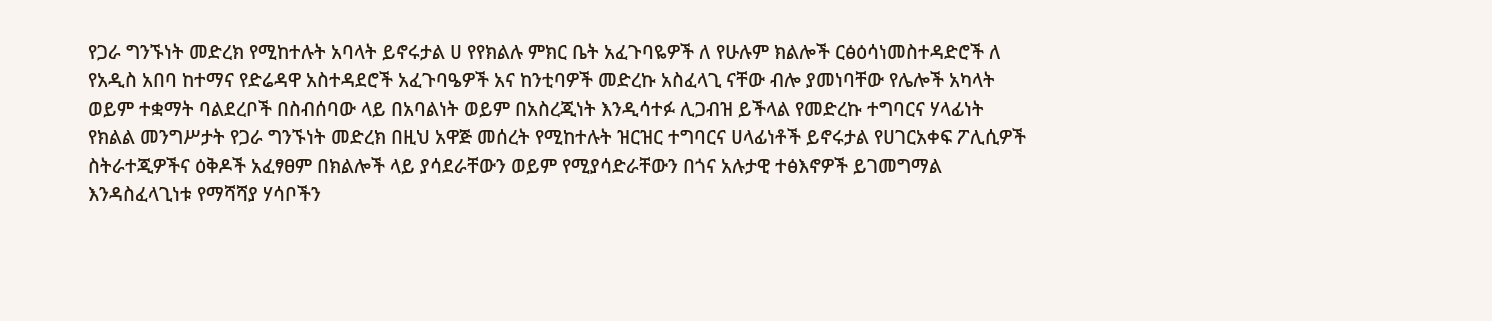የጋራ ግንኙነት መድረክ የሚከተሉት አባላት ይኖሩታል ሀ የየክልሉ ምክር ቤት አፈጉባዬዎች ለ የሁሉም ክልሎች ርፅዕሳነመስተዳድሮች ለ የአዲስ አበባ ከተማና የድሬዳዋ አስተዳደሮች አፈጉባዔዎች አና ከንቲባዎች መድረኩ አስፈላጊ ናቸው ብሎ ያመነባቸው የሌሎች አካላት ወይም ተቋማት ባልደረቦች በስብሰባው ላይ በአባልነት ወይም በአስረጂነት እንዲሳተፉ ሊጋብዝ ይችላል የመድረኩ ተግባርና ሃላፊነት የክልል መንግሥታት የጋራ ግንኙነት መድረክ በዚህ አዋጅ መሰረት የሚከተሉት ዝርዝር ተግባርና ሀላፊነቶች ይኖሩታል የሀገርአቀፍ ፖሊሲዎች ስትራተጂዎችና ዕቅዶች አፈፃፀም በክልሎች ላይ ያሳደራቸውን ወይም የሚያሳድራቸውን በጎና አሉታዊ ተፅእኖዎች ይገመግማል እንዳስፈላጊነቱ የማሻሻያ ሃሳቦችን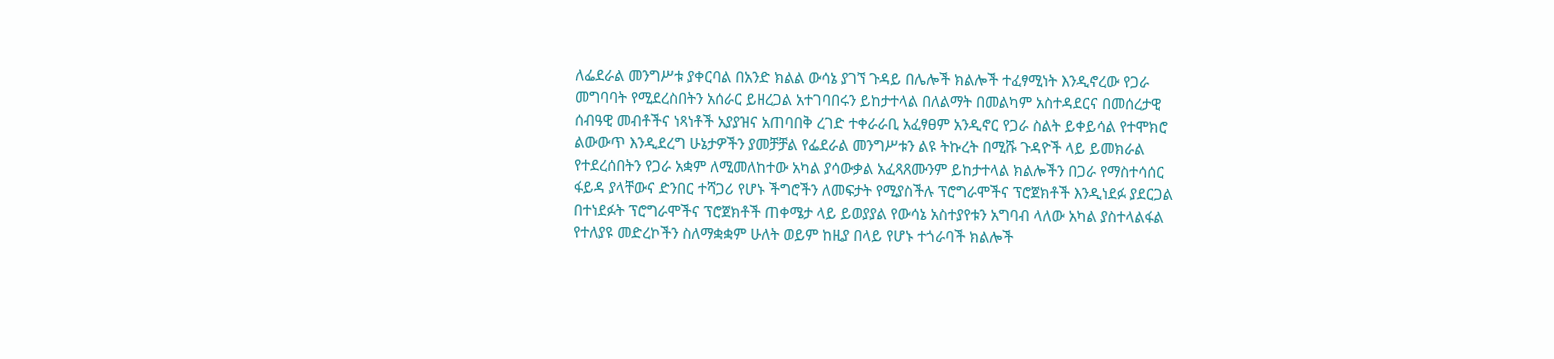ለፌደራል መንግሥቱ ያቀርባል በአንድ ክልል ውሳኔ ያገኘ ጉዳይ በሌሎች ክልሎች ተፈፃሚነት እንዲኖረው የጋራ መግባባት የሚደረስበትን አሰራር ይዘረጋል አተገባበሩን ይከታተላል በለልማት በመልካም አስተዳደርና በመሰረታዊ ሰብዓዊ መብቶችና ነጻነቶች አያያዝና አጠባበቅ ረገድ ተቀራራቢ አፈፃፀም አንዲኖር የጋራ ስልት ይቀይሳል የተሞክሮ ልውውጥ እንዲደረግ ሁኔታዎችን ያመቻቻል የፌደራል መንግሥቱን ልዩ ትኩረት በሚሹ ጉዳዮች ላይ ይመክራል የተደረሰበትን የጋራ አቋም ለሚመለከተው አካል ያሳውቃል አፈጻጸሙንም ይከታተላል ክልሎችን በጋራ የማስተሳሰር ፋይዳ ያላቸውና ድንበር ተሻጋሪ የሆኑ ችግሮችን ለመፍታት የሚያስችሉ ፕሮግራሞችና ፕሮጀክቶች እንዲነደፉ ያደርጋል በተነደፉት ፕሮግራሞችና ፕሮጀክቶች ጠቀሜታ ላይ ይወያያል የውሳኔ አስተያየቱን አግባብ ላለው አካል ያስተላልፋል የተለያዩ መድረኮችን ስለማቋቋም ሁለት ወይም ከዚያ በላይ የሆኑ ተጎራባች ክልሎች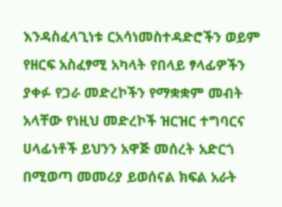እንዳስፈላጊነቱ ርአሳነመስተዳድሮችን ወይም የዘርፍ አስፈፃሚ አካላት የበላይ ፃላፊዎችን ያቀፉ የጋራ መድረኮችን የማቋቋም መብት አላቸው የነዚህ መድረኮች ዝርዝር ተግባርና ሀላፊነቶች ይህንን አዋጅ መሰረት አድርጎ በሚወጣ መመሪያ ይወሰናል ክፍል አራት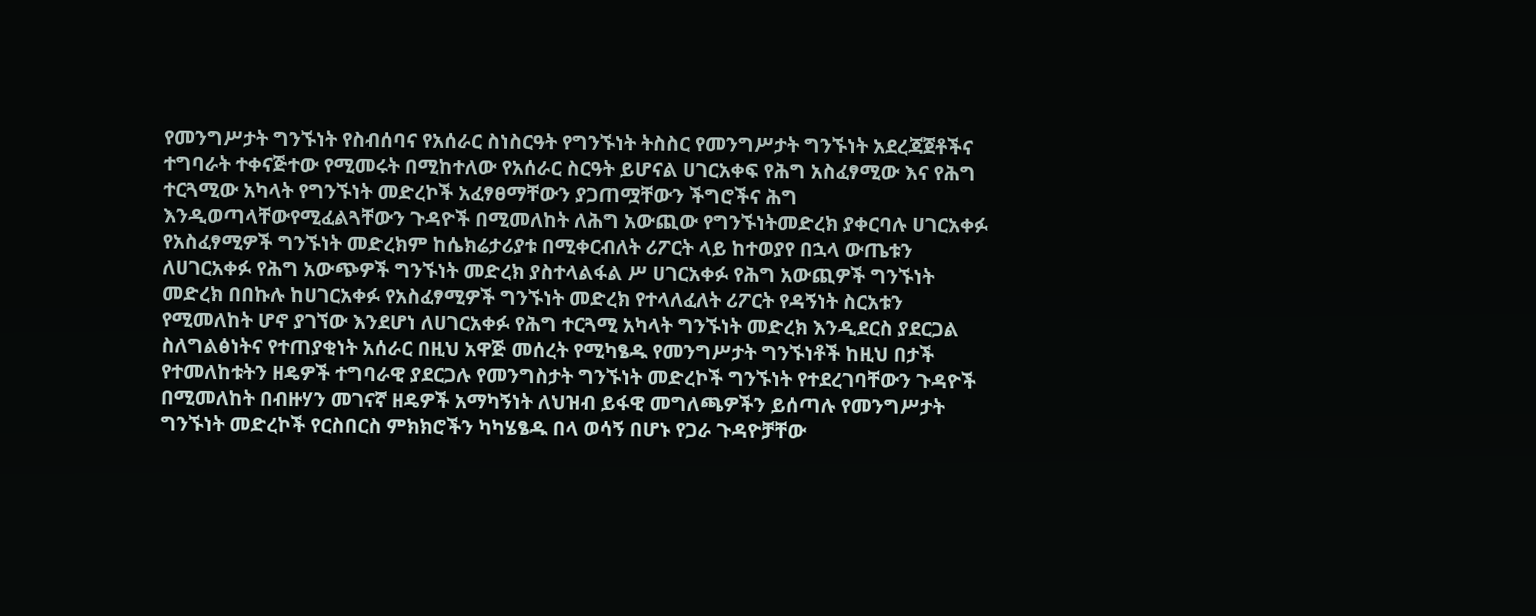የመንግሥታት ግንኙነት የስብሰባና የአሰራር ስነስርዓት የግንኙነት ትስስር የመንግሥታት ግንኙነት አደረጃጀቶችና ተግባራት ተቀናጅተው የሚመሩት በሚከተለው የአሰራር ስርዓት ይሆናል ሀገርአቀፍ የሕግ አስፈፃሚው እና የሕግ ተርጓሚው አካላት የግንኙነት መድረኮች አፈፃፀማቸውን ያጋጠሟቸውን ችግሮችና ሕግ እንዲወጣላቸውየሚፈልጓቸውን ጉዳዮች በሚመለከት ለሕግ አውጪው የግንኙነትመድረክ ያቀርባሉ ሀገርአቀፉ የአስፈፃሚዎች ግንኙነት መድረክም ከሴክሬታሪያቱ በሚቀርብለት ሪፖርት ላይ ከተወያየ በኋላ ውጤቱን ለሀገርአቀፉ የሕግ አውጭዎች ግንኙነት መድረክ ያስተላልፋል ሥ ሀገርአቀፉ የሕግ አውጪዎች ግንኙነት መድረክ በበኩሉ ከሀገርአቀፉ የአስፈፃሚዎች ግንኙነት መድረክ የተላለፈለት ሪፖርት የዳኝነት ስርአቱን የሚመለከት ሆኖ ያገኘው እንደሆነ ለሀገርአቀፉ የሕግ ተርጓሚ አካላት ግንኙነት መድረክ እንዲደርስ ያደርጋል ስለግልፅነትና የተጠያቂነት አሰራር በዚህ አዋጅ መሰረት የሚካፄዱ የመንግሥታት ግንኙነቶች ከዚህ በታች የተመለከቱትን ዘዴዎች ተግባራዊ ያደርጋሉ የመንግስታት ግንኙነት መድረኮች ግንኙነት የተደረገባቸውን ጉዳዮች በሚመለከት በብዙሃን መገናኛ ዘዴዎች አማካኝነት ለህዝብ ይፋዊ መግለጫዎችን ይሰጣሉ የመንግሥታት ግንኙነት መድረኮች የርስበርስ ምክክሮችን ካካሄፄዱ በላ ወሳኝ በሆኑ የጋራ ጉዳዮቻቸው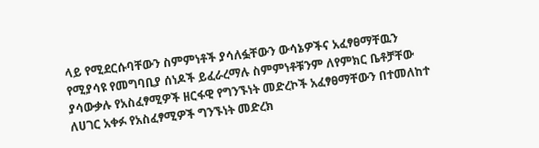ላይ የሚደርሱባቸውን ስምምነቶች ያሳለፏቸውን ውሳኔዎችና አፈፃፀማቸዉን የሚያሳዩ የመግባቢያ ሰነዶች ይፈራረማሉ ስምምነቶቹንም ለየምክር ቤቶቻቸው ያሳውቃሉ የአስፈፃሚዎች ዘርፋዊ የግንኙነት መድረኮች አፈፃፀማቸውን በተመለከተ ለሀገር አቀፉ የአስፈፃሚዎች ግንኙነት መድረክ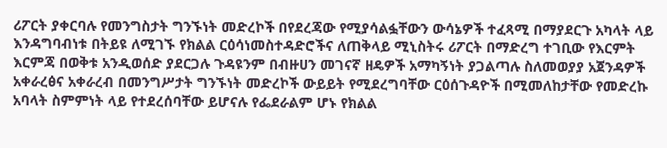ሪፖርት ያቀርባሉ የመንግስታት ግንኙነት መድረኮች በየደረጃው የሚያሳልፏቸውን ውሳኔዎች ተፈጻሚ በማያደርጉ አካላት ላይ እንዳግባብነቱ በትይዩ ለሚገኙ የክልል ርዕሳነመስተዳድሮችና ለጠቅላይ ሚኒስትሩ ሪፖርት በማድረግ ተገቢው የእርምት እርምጃ በወቅቱ አንዲወሰድ ያደርጋሉ ጉዳዩንም በብዙሀን መገናኛ ዘዴዎች አማካኝነት ያጋልጣሉ ስለመወያያ አጀንዳዎች አቀራረፅና አቀራረብ በመንግሥታት ግንኙነት መድረኮች ውይይት የሚደረግባቸው ርዕሰጉዳዮች በሚመለከታቸው የመድረኩ አባላት ስምምነት ላይ የተደረሰባቸው ይሆናሉ የፌደራልም ሆኑ የክልል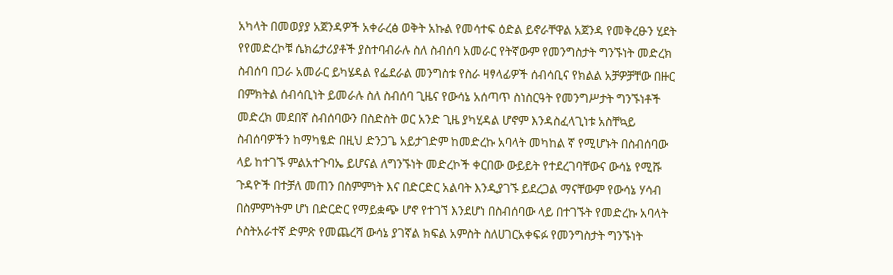አካላት በመወያያ አጀንዳዎች አቀራረፅ ወቅት አኩል የመሳተፍ ዕድል ይኖራቸዋል አጀንዳ የመቅረፁን ሂደት የየመድረኮቹ ሴክሬታሪያቶች ያስተባብራሉ ስለ ስብሰባ አመራር የትኛውም የመንግስታት ግንኙነት መድረክ ስብሰባ በጋራ አመራር ይካሄዳል የፌደራል መንግስቱ የስራ ዛፃላፊዎች ሰብሳቢና የክልል አቻዎቻቸው በዙር በምክትል ሰብሳቢነት ይመራሉ ስለ ስብሰባ ጊዜና የውሳኔ አሰጣጥ ስነስርዓት የመንግሥታት ግንኙነቶች መድረክ መደበኛ ስብሰባውን በስድስት ወር አንድ ጊዜ ያካሂዳል ሆኖም እንዳስፈላጊነቱ አስቸኳይ ስብሰባዎችን ከማካፄድ በዚህ ድንጋጌ አይታገድም ከመድረኩ አባላት መካከል ኛ የሚሆኑት በስብሰባው ላይ ከተገኙ ምልአተጉባኤ ይሆናል ለግንኙነት መድረኮች ቀርበው ውይይት የተደረገባቸውና ውሳኔ የሚሹ ጉዳዮች በተቻለ መጠን በስምምነት እና በድርድር አልባት እንዲያገኙ ይደረጋል ማናቸውም የውሳኔ ሃሳብ በስምምነትም ሆነ በድርድር የማይቋጭ ሆኖ የተገኘ እንደሆነ በስብሰባው ላይ በተገኙት የመድረኩ አባላት ሶስትአራተኛ ድምጽ የመጨረሻ ውሳኔ ያገኛል ክፍል አምስት ስለሀገርአቀፍፉ የመንግስታት ግንኙነት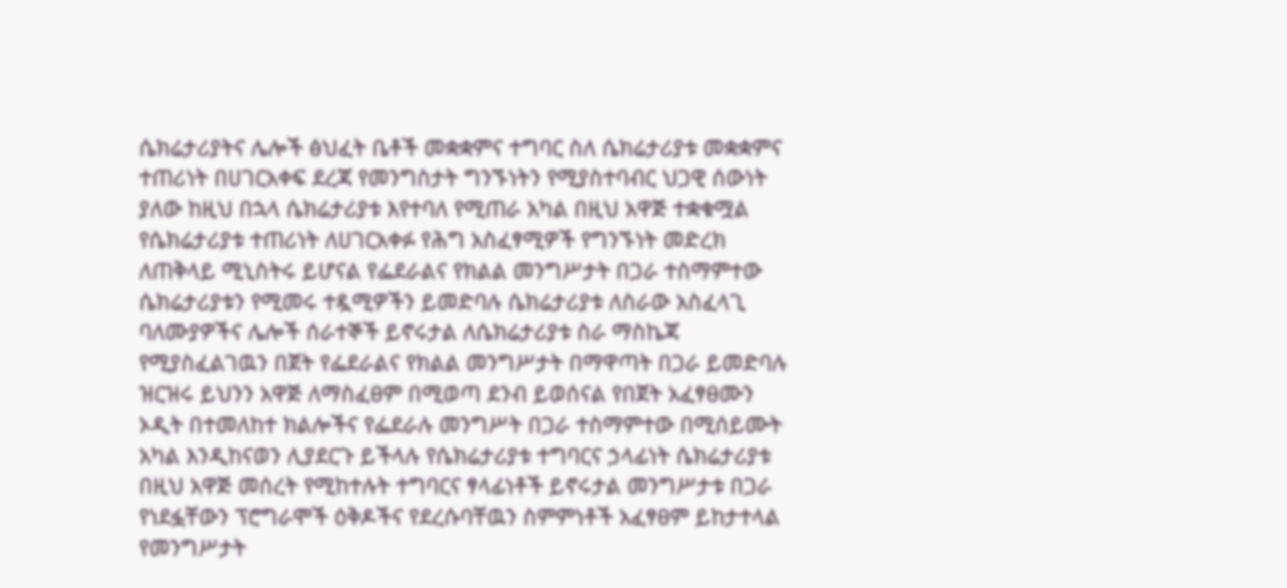ሴክሬታሪያትና ሌሎች ፅህፈት ቤቶች መቋቋምና ተግባር ስለ ሴክሬታሪያቱ መቋቋምና ተጠሪነት በሀገርአቀፍ ደረጃ የመንግስታት ግንኙነትን የሚያስተባብር ህጋዊ ሰውነት ያለው ከዚህ በኋላ ሴክሬታሪያቱ እየተባለ የሚጠራ አካል በዚህ አዋጅ ተቋቁሟል የሴክሬታሪያቱ ተጠሪነት ለሀገርአቀፉ የሕግ አስፈፃሚዎች የግንኙነት መድረክ ለጠቅላይ ሚኒስትሩ ይሆናል የፌደራልና የክልል መንግሥታት በጋራ ተስማምተው ሴክሬታሪያቱን የሚመሩ ተዷሚዎችን ይመድባሉ ሴክሬታሪያቱ ለስራው አስፈላጊ ባለሙያዎችና ሌሎች ሰራተኞች ይኖሩታል ለሴክሬታሪያቱ ስራ ማስኬጃ የሚያስፈልገዉን በጀት የፌደራልና የክልል መንግሥታት በማዋጣት በጋራ ይመድባሉ ዝርዝሩ ይህንን አዋጅ ለማስፈፀም በሚወጣ ደንብ ይወሰናል የበጀት አፈፃፀሙን ኦዲት በተመለከተ ክልሎችና የፌደራሉ መንግሥት በጋራ ተስማምተው በሚሰይሙት አካል እንዲከናወን ሊያደርጉ ይችላሉ የሴክሬታሪያቱ ተግባርና ኃላፊነት ሴክሬታሪያቱ በዚህ አዋጅ መሰረት የሚከተሉት ተግባርና ፃላፊነቶች ይኖሩታል መንግሥታቱ በጋራ የነደፏቸውን ፕሮግራሞች ዕቅዶችና የደረሱባቸዉን ስምምነቶች አፈፃፀም ይከታተላል የመንግሥታት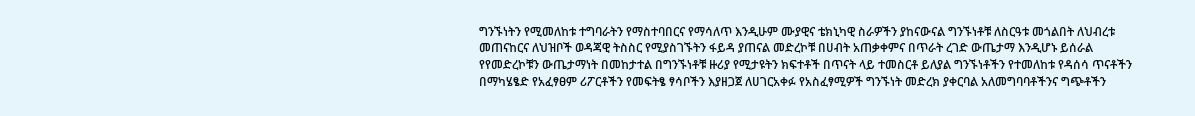ግንኙነትን የሚመለከቱ ተግባራትን የማስተባበርና የማሳለጥ እንዲሁም ሙያዊና ቴክኒካዊ ስራዎችን ያከናውናል ግንኙነቶቹ ለስርዓቱ መጎልበት ለህብረቱ መጠናከርና ለህዝቦች ወዳጃዊ ትስስር የሚያስገኙትን ፋይዳ ያጠናል መድረኮቹ በሀብት አጠቃቀምና በጥራት ረገድ ውጤታማ እንዲሆኑ ይሰራል የየመድረኮቹን ውጤታማነት በመከታተል በግንኙነቶቹ ዙሪያ የሚታዩትን ክፍተቶች በጥናት ላይ ተመስርቶ ይለያል ግንኙነቶችን የተመለከቱ የዳሰሳ ጥናቶችን በማካሄፄድ የአፈፃፀም ሪፖርቶችን የመፍትፄ ፃሳቦችን እያዘጋጀ ለሀገርአቀፉ የአስፈፃሚዎች ግንኙነት መድረክ ያቀርባል አለመግባባቶችንና ግጭቶችን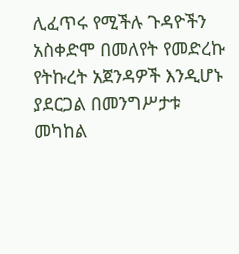ሊፈጥሩ የሚችሉ ጉዳዮችን አስቀድሞ በመለየት የመድረኩ የትኩረት አጀንዳዎች እንዲሆኑ ያደርጋል በመንግሥታቱ መካከል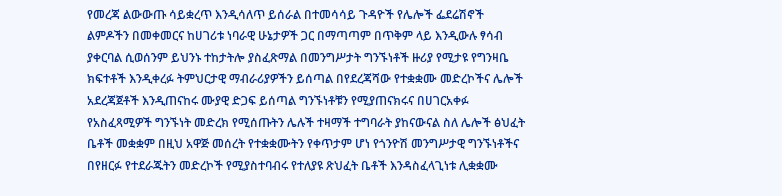የመረጃ ልውውጡ ሳይቋረጥ እንዲሳለጥ ይሰራል በተመሳሳይ ጉዳዮች የሌሎች ፌደሬሽኖች ልምዶችን በመቀመርና ከሀገሪቱ ነባራዊ ሁኔታዎች ጋር በማጣጣም በጥቅም ላይ እንዲውሉ ፃሳብ ያቀርባል ሲወሰንም ይህንኑ ተከታትሎ ያስፈጽማል በመንግሥታት ግንኙነቶች ዙሪያ የሚታዩ የግንዛቤ ክፍተቶች እንዲቀረፉ ትምህርታዊ ማብራሪያዎችን ይሰጣል በየደረጃሻው የተቋቋሙ መድረኮችና ሌሎች አደረጃጀቶች እንዲጠናከሩ ሙያዊ ድጋፍ ይሰጣል ግንኙነቶቹን የሚያጠናክሩና በሀገርአቀፉ የአስፈጻሚዎች ግንኙነት መድረክ የሚሰጡትን ሌሉች ተዛማች ተግባራት ያከናውናል ስለ ሌሎች ፅህፈት ቤቶች መቋቋም በዚህ አዋጅ መሰረት የተቋቋሙትን የቀጥታም ሆነ የጎንዮሽ መንግሥታዊ ግንኙነቶችና በየዘርፉ የተደራጁትን መድረኮች የሚያስተባብሩ የተለያዩ ጽህፈት ቤቶች እንዳስፈላጊነቱ ሊቋቋሙ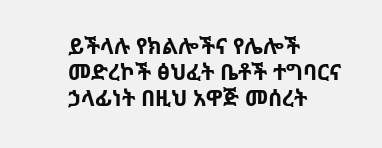ይችላሉ የክልሎችና የሌሎች መድረኮች ፅህፈት ቤቶች ተግባርና ኃላፊነት በዚህ አዋጅ መሰረት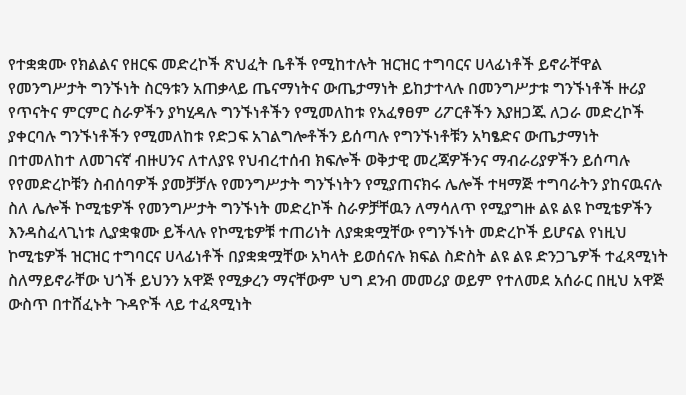የተቋቋሙ የክልልና የዘርፍ መድረኮች ጽህፈት ቤቶች የሚከተሉት ዝርዝር ተግባርና ሀላፊነቶች ይኖራቸዋል የመንግሥታት ግንኙነት ስርዓቱን አጠቃላይ ጤናማነትና ውጤታማነት ይከታተላሉ በመንግሥታቱ ግንኙነቶች ዙሪያ የጥናትና ምርምር ስራዎችን ያካሂዳሉ ግንኙነቶችን የሚመለከቱ የአፈፃፀም ሪፖርቶችን እያዘጋጁ ለጋራ መድረኮች ያቀርባሉ ግንኙነቶችን የሚመለከቱ የድጋፍ አገልግሎቶችን ይሰጣሉ የግንኙነቶቹን አካፄድና ውጤታማነት በተመለከተ ለመገናኛ ብዙሀንና ለተለያዩ የህብረተሰብ ክፍሎች ወቅታዊ መረጃዎችንና ማብራሪያዎችን ይሰጣሉ የየመድረኮቹን ስብሰባዎች ያመቻቻሉ የመንግሥታት ግንኙነትን የሚያጠናክሩ ሌሎች ተዛማጅ ተግባራትን ያከናዉናሉ ስለ ሌሎች ኮሚቴዎች የመንግሥታት ግንኙነት መድረኮች ስራዎቻቸዉን ለማሳለጥ የሚያግዙ ልዩ ልዩ ኮሚቴዎችን እንዳስፈላጊነቱ ሊያቋቁሙ ይችላሉ የኮሚቴዎቹ ተጠሪነት ለያቋቋሟቸው የግንኙነት መድረኮች ይሆናል የነዚህ ኮሚቴዎች ዝርዝር ተግባርና ሀላፊነቶች በያቋቋሟቸው አካላት ይወሰናሉ ክፍል ስድስት ልዩ ልዩ ድንጋጌዎች ተፈጻሚነት ስለማይኖራቸው ህጎች ይህንን አዋጅ የሚቃረን ማናቸውም ህግ ደንብ መመሪያ ወይም የተለመደ አሰራር በዚህ አዋጅ ውስጥ በተሸፈኑት ጉዳዮች ላይ ተፈጻሚነት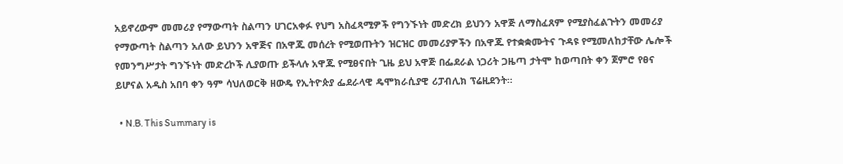አይኖረውም መመሪያ የማውጣት ስልጣን ሀገርአቀፉ የህግ አስፈጻሚዎች የግንኙነት መድረክ ይህንን አዋጅ ለማስፈጸም የሚያስፈልጉትን መመሪያ የማውጣት ስልጣን አለው ይህንን አዋጅና በአዋጁ መሰረት የሚወጡትን ዝርዝር መመሪያዎችን በአዋጁ የተቋቋሙትና ጉዳዩ የሚመለከታቸው ሌሎች የመንግሥታት ግንኙነት መድረኮች ሊያወጡ ይችላሉ አዋጁ የሚፀናበት ጊዜ ይህ አዋጅ በፌደራል ነጋሪት ጋዜጣ ታትሞ ከወጣበት ቀን ጀምሮ የፀና ይሆናል አዲስ አበባ ቀን ዓም ሳህለወርቅ ዘውዴ የኢትዮጵያ ፌደራላዊ ዴሞክራሲያዊ ሪፓብሊክ ፕሬዚደንት።

  • N.B. This Summary is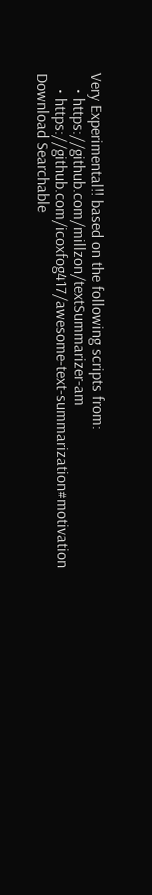Very Experimental!! based on the following scripts from:
    • https://github.com/millzon/textSummarizer-am
    • https://github.com/icoxfog417/awesome-text-summarization#motivation
Download Searchable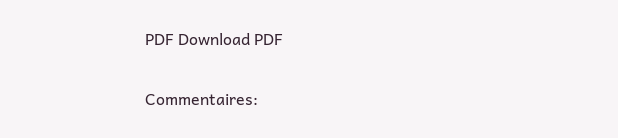PDF Download PDF

Commentaires: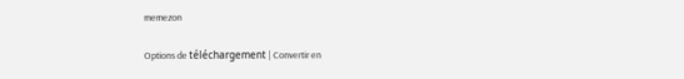memezon

Options de téléchargement | Convertir en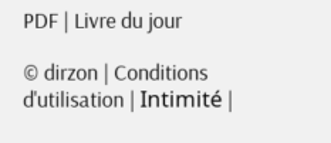PDF | Livre du jour

© dirzon | Conditions d'utilisation | Intimité |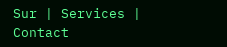Sur | Services | Contact